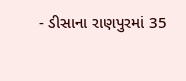- ડીસાના રાણપુરમાં 35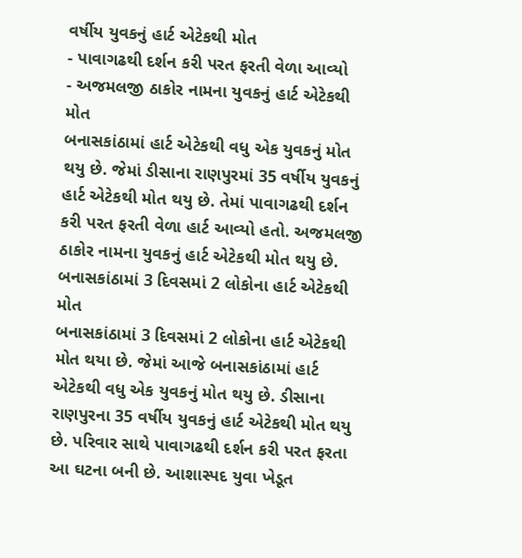વર્ષીય યુવકનું હાર્ટ એટેકથી મોત
- પાવાગઢથી દર્શન કરી પરત ફરતી વેળા આવ્યો
- અજમલજી ઠાકોર નામના યુવકનું હાર્ટ એટેકથી મોત
બનાસકાંઠામાં હાર્ટ એટેકથી વધુ એક યુવકનું મોત થયુ છે. જેમાં ડીસાના રાણપુરમાં 35 વર્ષીય યુવકનું હાર્ટ એટેકથી મોત થયુ છે. તેમાં પાવાગઢથી દર્શન કરી પરત ફરતી વેળા હાર્ટ આવ્યો હતો. અજમલજી ઠાકોર નામના યુવકનું હાર્ટ એટેકથી મોત થયુ છે.
બનાસકાંઠામાં 3 દિવસમાં 2 લોકોના હાર્ટ એટેકથી મોત
બનાસકાંઠામાં 3 દિવસમાં 2 લોકોના હાર્ટ એટેકથી મોત થયા છે. જેમાં આજે બનાસકાંઠામાં હાર્ટ એટેકથી વધુ એક યુવકનું મોત થયુ છે. ડીસાના રાણપુરના 35 વર્ષીય યુવકનું હાર્ટ એટેકથી મોત થયુ છે. પરિવાર સાથે પાવાગઢથી દર્શન કરી પરત ફરતા આ ઘટના બની છે. આશાસ્પદ યુવા ખેડૂત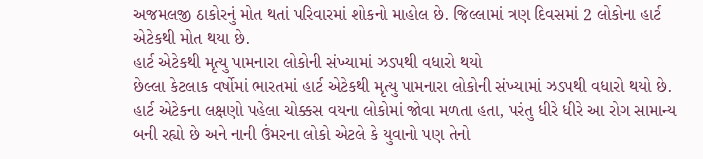અજમલજી ઠાકોરનું મોત થતાં પરિવારમાં શોકનો માહોલ છે. જિલ્લામાં ત્રણ દિવસમાં 2 લોકોના હાર્ટ એટેકથી મોત થયા છે.
હાર્ટ એટેકથી મૃત્યુ પામનારા લોકોની સંખ્યામાં ઝડપથી વધારો થયો
છેલ્લા કેટલાક વર્ષોમાં ભારતમાં હાર્ટ એટેકથી મૃત્યુ પામનારા લોકોની સંખ્યામાં ઝડપથી વધારો થયો છે. હાર્ટ એટેકના લક્ષણો પહેલા ચોક્કસ વયના લોકોમાં જોવા મળતા હતા, પરંતુ ધીરે ધીરે આ રોગ સામાન્ય બની રહ્યો છે અને નાની ઉંમરના લોકો એટલે કે યુવાનો પણ તેનો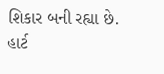શિકાર બની રહ્યા છે. હાર્ટ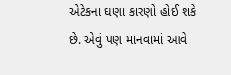એટેકના ઘણા કારણો હોઈ શકે છે. એવું પણ માનવામાં આવે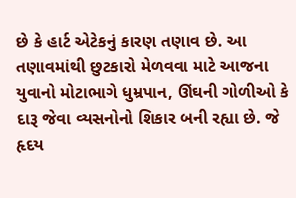છે કે હાર્ટ એટેકનું કારણ તણાવ છે. આ તણાવમાંથી છુટકારો મેળવવા માટે આજના યુવાનો મોટાભાગે ધુમ્રપાન, ઊંઘની ગોળીઓ કે દારૂ જેવા વ્યસનોનો શિકાર બની રહ્યા છે. જે હૃદય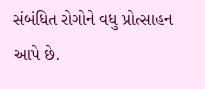સંબંધિત રોગોને વધુ પ્રોત્સાહન આપે છે.